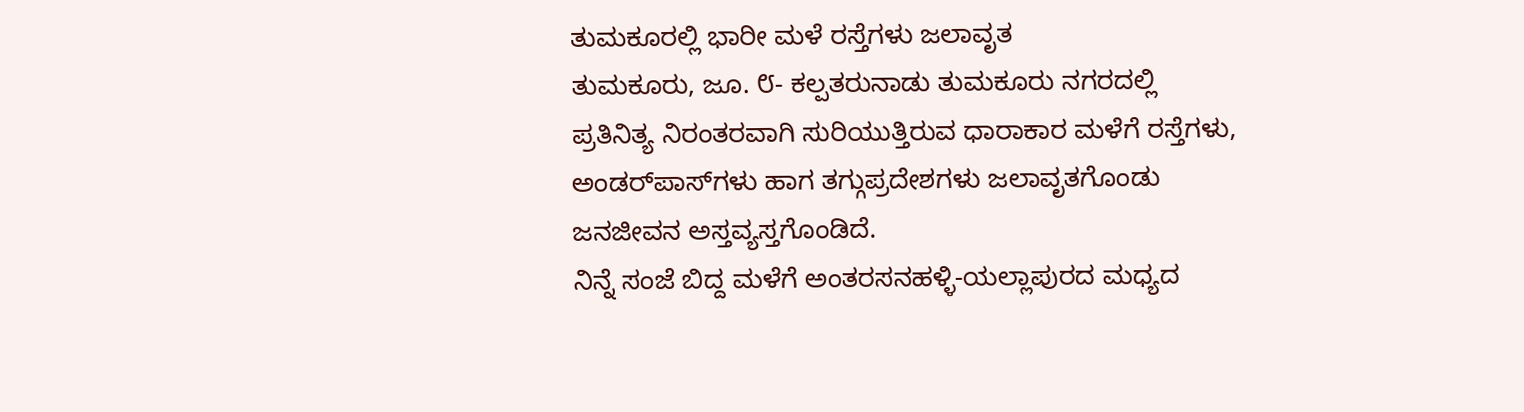ತುಮಕೂರಲ್ಲಿ ಭಾರೀ ಮಳೆ ರಸ್ತೆಗಳು ಜಲಾವೃತ
ತುಮಕೂರು, ಜೂ. ೮- ಕಲ್ಪತರುನಾಡು ತುಮಕೂರು ನಗರದಲ್ಲಿ ಪ್ರತಿನಿತ್ಯ ನಿರಂತರವಾಗಿ ಸುರಿಯುತ್ತಿರುವ ಧಾರಾಕಾರ ಮಳೆಗೆ ರಸ್ತೆಗಳು, ಅಂಡರ್‌ಪಾಸ್‌ಗಳು ಹಾಗ ತಗ್ಗುಪ್ರದೇಶಗಳು ಜಲಾವೃತಗೊಂಡು ಜನಜೀವನ ಅಸ್ತವ್ಯಸ್ತಗೊಂಡಿದೆ.
ನಿನ್ನೆ ಸಂಜೆ ಬಿದ್ದ ಮಳೆಗೆ ಅಂತರಸನಹಳ್ಳಿ-ಯಲ್ಲಾಪುರದ ಮಧ್ಯದ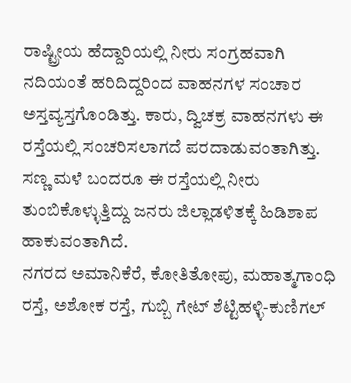ರಾಷ್ಟ್ರೀಯ ಹೆದ್ದಾರಿಯಲ್ಲಿ ನೀರು ಸಂಗ್ರಹವಾಗಿ ನದಿಯಂತೆ ಹರಿದಿದ್ದರಿಂದ ವಾಹನಗಳ ಸಂಚಾರ ಅಸ್ತವ್ಯಸ್ತಗೊಂಡಿತ್ತು. ಕಾರು, ದ್ವಿಚಕ್ರ ವಾಹನಗಳು ಈ ರಸ್ತೆಯಲ್ಲಿ ಸಂಚರಿಸಲಾಗದೆ ಪರದಾಡುವಂತಾಗಿತ್ತು. ಸಣ್ಣ ಮಳೆ ಬಂದರೂ ಈ ರಸ್ತೆಯಲ್ಲಿ ನೀರು ತುಂಬಿಕೊಳ್ಳುತ್ತಿದ್ದು ಜನರು ಜಿಲ್ಲಾಡಳಿತಕ್ಕೆ ಹಿಡಿಶಾಪ ಹಾಕುವಂತಾಗಿದೆ.
ನಗರದ ಅಮಾನಿಕೆರೆ, ಕೋತಿತೋಪು, ಮಹಾತ್ಮಗಾಂಧಿ ರಸ್ತೆ, ಅಶೋಕ ರಸ್ತೆ, ಗುಬ್ಬಿ ಗೇಟ್ ಶೆಟ್ಟಿಹಳ್ಳಿ-ಕುಣಿಗಲ್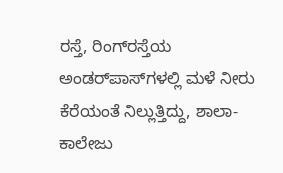ರಸ್ತೆ, ರಿಂಗ್‌ರಸ್ತೆಯ ಅಂಡರ್‌ಪಾಸ್‌ಗಳಲ್ಲಿ ಮಳೆ ನೀರು ಕೆರೆಯಂತೆ ನಿಲ್ಲುತ್ತಿದ್ದು, ಶಾಲಾ-ಕಾಲೇಜು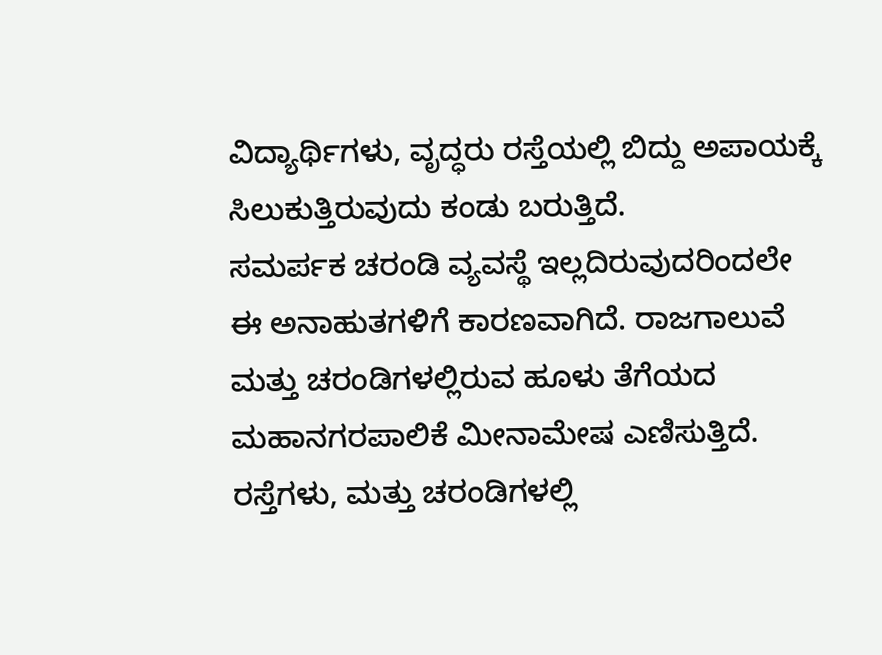ವಿದ್ಯಾರ್ಥಿಗಳು, ವೃದ್ಧರು ರಸ್ತೆಯಲ್ಲಿ ಬಿದ್ದು ಅಪಾಯಕ್ಕೆ ಸಿಲುಕುತ್ತಿರುವುದು ಕಂಡು ಬರುತ್ತಿದೆ.
ಸಮರ್ಪಕ ಚರಂಡಿ ವ್ಯವಸ್ಥೆ ಇಲ್ಲದಿರುವುದರಿಂದಲೇ ಈ ಅನಾಹುತಗಳಿಗೆ ಕಾರಣವಾಗಿದೆ. ರಾಜಗಾಲುವೆ ಮತ್ತು ಚರಂಡಿಗಳಲ್ಲಿರುವ ಹೂಳು ತೆಗೆಯದ ಮಹಾನಗರಪಾಲಿಕೆ ಮೀನಾಮೇಷ ಎಣಿಸುತ್ತಿದೆ. ರಸ್ತೆಗಳು, ಮತ್ತು ಚರಂಡಿಗಳಲ್ಲಿ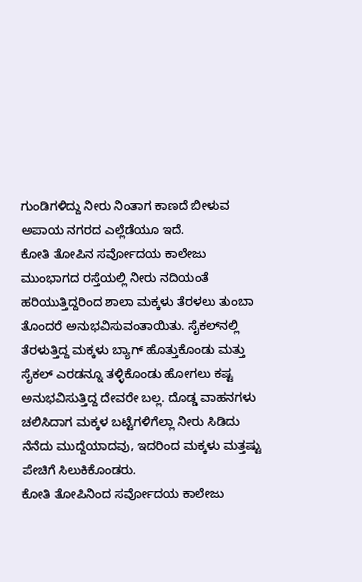ಗುಂಡಿಗಳಿದ್ದು ನೀರು ನಿಂತಾಗ ಕಾಣದೆ ಬೀಳುವ ಅಪಾಯ ನಗರದ ಎಲ್ಲೆಡೆಯೂ ಇದೆ.
ಕೋತಿ ತೋಪಿನ ಸರ್ವೋದಯ ಕಾಲೇಜು ಮುಂಭಾಗದ ರಸ್ತೆಯಲ್ಲಿ ನೀರು ನದಿಯಂತೆ ಹರಿಯುತ್ತಿದ್ದರಿಂದ ಶಾಲಾ ಮಕ್ಕಳು ತೆರಳಲು ತುಂಬಾ ತೊಂದರೆ ಅನುಭವಿಸುವಂತಾಯಿತು. ಸೈಕಲ್‌ನಲ್ಲಿ ತೆರಳುತ್ತಿದ್ದ ಮಕ್ಕಳು ಬ್ಯಾಗ್ ಹೊತ್ತುಕೊಂಡು ಮತ್ತು ಸೈಕಲ್ ಎರಡನ್ನೂ ತಳ್ಳಿಕೊಂಡು ಹೋಗಲು ಕಷ್ಟ ಅನುಭವಿಸುತ್ತಿದ್ದ ದೇವರೇ ಬಲ್ಲ. ದೊಡ್ಡ ವಾಹನಗಳು ಚಲಿಸಿದಾಗ ಮಕ್ಕಳ ಬಟ್ಟೆಗಳಿಗೆಲ್ಲಾ ನೀರು ಸಿಡಿದು ನೆನೆದು ಮುದ್ದೆಯಾದವು, ಇದರಿಂದ ಮಕ್ಕಳು ಮತ್ತಷ್ಟು ಪೇಚಿಗೆ ಸಿಲುಕಿಕೊಂಡರು.
ಕೋತಿ ತೋಪಿನಿಂದ ಸರ್ವೋದಯ ಕಾಲೇಜು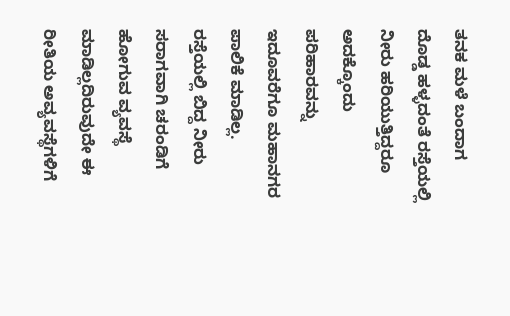ತನಕ ಮಳೆ ಬಂದಾಗ ದೊಡ್ಡ ಹಳ್ಳದಂತೆ ರಸ್ತೆಯಲ್ಲಿ ನೀರು ಹರಿಯುತ್ತಿದ್ದರೂ ಅದಕ್ಕೊಂದು ಪರಿಹಾರವನ್ನು ಇದೂವರೆಗೂ ಮಹಾನಗರ ಪಾಲಿಕೆ ಮಾಡಿಲ್ಲ. ರಸ್ತೆಯಲ್ಲಿ ಬಿದ್ದ ನೀರು ಸರಾಗವಾಗಿ ಚರಂಡಿಗೆ ಹೋಗುವ ವ್ಯವಸ್ಥೆ ಮಾಡಿಲ್ಲದಿರುವುದೇ ಈ ರೀತಿಯ ಅವ್ಯವಸ್ಥೆಗಳಿಗೆ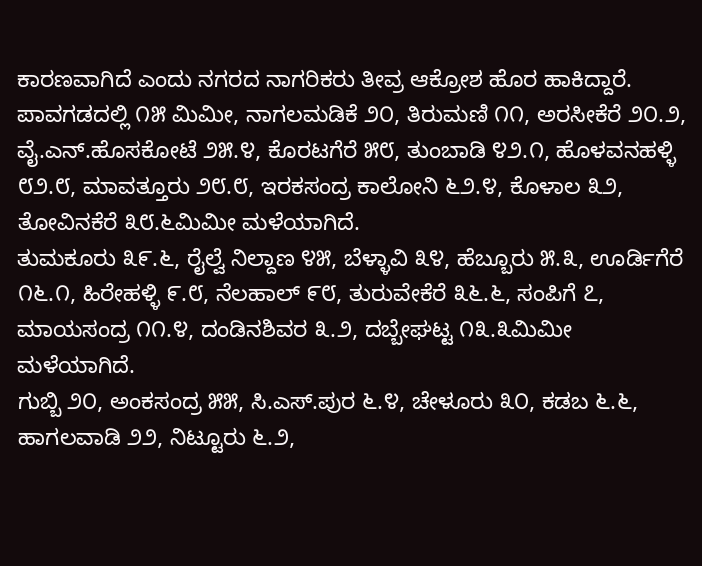ಕಾರಣವಾಗಿದೆ ಎಂದು ನಗರದ ನಾಗರಿಕರು ತೀವ್ರ ಆಕ್ರೋಶ ಹೊರ ಹಾಕಿದ್ದಾರೆ.
ಪಾವಗಡದಲ್ಲಿ ೧೫ ಮಿಮೀ, ನಾಗಲಮಡಿಕೆ ೨೦, ತಿರುಮಣಿ ೧೧, ಅರಸೀಕೆರೆ ೨೦.೨, ವೈ.ಎನ್.ಹೊಸಕೋಟೆ ೨೫.೪, ಕೊರಟಗೆರೆ ೫೮, ತುಂಬಾಡಿ ೪೨.೧, ಹೊಳವನಹಳ್ಳಿ ೮೨.೮, ಮಾವತ್ತೂರು ೨೮.೮, ಇರಕಸಂದ್ರ ಕಾಲೋನಿ ೬೨.೪, ಕೊಳಾಲ ೩೨, ತೋವಿನಕೆರೆ ೩೮.೬ಮಿಮೀ ಮಳೆಯಾಗಿದೆ.
ತುಮಕೂರು ೩೯.೬, ರೈಲ್ವೆ ನಿಲ್ದಾಣ ೪೫, ಬೆಳ್ಳಾವಿ ೩೪, ಹೆಬ್ಬೂರು ೫.೩, ಊರ್ಡಿಗೆರೆ ೧೬.೧, ಹಿರೇಹಳ್ಳಿ ೯.೮, ನೆಲಹಾಲ್ ೯೮, ತುರುವೇಕೆರೆ ೩೬.೬, ಸಂಪಿಗೆ ೭, ಮಾಯಸಂದ್ರ ೧೧.೪, ದಂಡಿನಶಿವರ ೩.೨, ದಬ್ಬೇಘಟ್ಟ ೧೩.೩ಮಿಮೀ ಮಳೆಯಾಗಿದೆ.
ಗುಬ್ಬಿ ೨೦, ಅಂಕಸಂದ್ರ ೫೫, ಸಿ.ಎಸ್.ಪುರ ೬.೪, ಚೇಳೂರು ೩೦, ಕಡಬ ೬.೬, ಹಾಗಲವಾಡಿ ೨೨, ನಿಟ್ಟೂರು ೬.೨,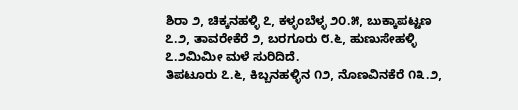ಶಿರಾ ೨, ಚಿಕ್ಕನಹಳ್ಳಿ ೭, ಕಳ್ಳಂಬೆಳ್ಳ ೨೦.೫, ಬುಕ್ಕಾಪಟ್ಟಣ ೭.೨, ತಾವರೇಕೆರೆ ೨, ಬರಗೂರು ೮.೬, ಹುಣುಸೇಹಳ್ಳಿ ೭.೨ಮಿಮೀ ಮಳೆ ಸುರಿದಿದೆ.
ತಿಪಟೂರು ೭.೬, ಕಿಬ್ಬನಹಳ್ಳಿನ ೧೨, ನೊಣವಿನಕೆರೆ ೧೩.೨,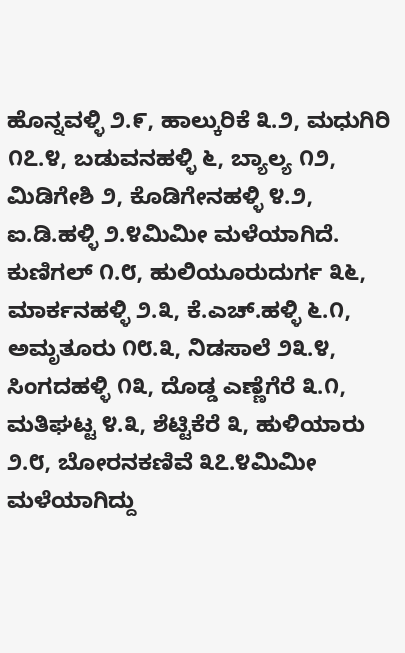ಹೊನ್ನವಳ್ಳಿ ೨.೯, ಹಾಲ್ಕುರಿಕೆ ೩.೨, ಮಧುಗಿರಿ ೧೭.೪, ಬಡುವನಹಳ್ಳಿ ೬, ಬ್ಯಾಲ್ಯ ೧೨, ಮಿಡಿಗೇಶಿ ೨, ಕೊಡಿಗೇನಹಳ್ಳಿ ೪.೨, ಐ.ಡಿ.ಹಳ್ಳಿ ೨.೪ಮಿಮೀ ಮಳೆಯಾಗಿದೆ.
ಕುಣಿಗಲ್ ೧.೮, ಹುಲಿಯೂರುದುರ್ಗ ೩೬, ಮಾರ್ಕನಹಳ್ಳಿ ೨.೩, ಕೆ.ಎಚ್.ಹಳ್ಳಿ ೬.೧, ಅಮೃತೂರು ೧೮.೩, ನಿಡಸಾಲೆ ೨೩.೪, ಸಿಂಗದಹಳ್ಳಿ ೧೩, ದೊಡ್ಡ ಎಣ್ಣೆಗೆರೆ ೩.೧, ಮತಿಘಟ್ಟ ೪.೩, ಶೆಟ್ಟಿಕೆರೆ ೩, ಹುಳಿಯಾರು ೨.೮, ಬೋರನಕಣಿವೆ ೩೭.೪ಮಿಮೀ ಮಳೆಯಾಗಿದ್ದು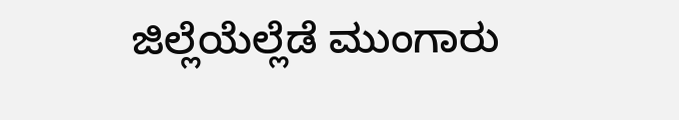ಜಿಲ್ಲೆಯೆಲ್ಲೆಡೆ ಮುಂಗಾರು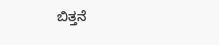ಬಿತ್ತನೆ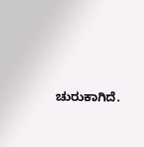ಚುರುಕಾಗಿದೆ.